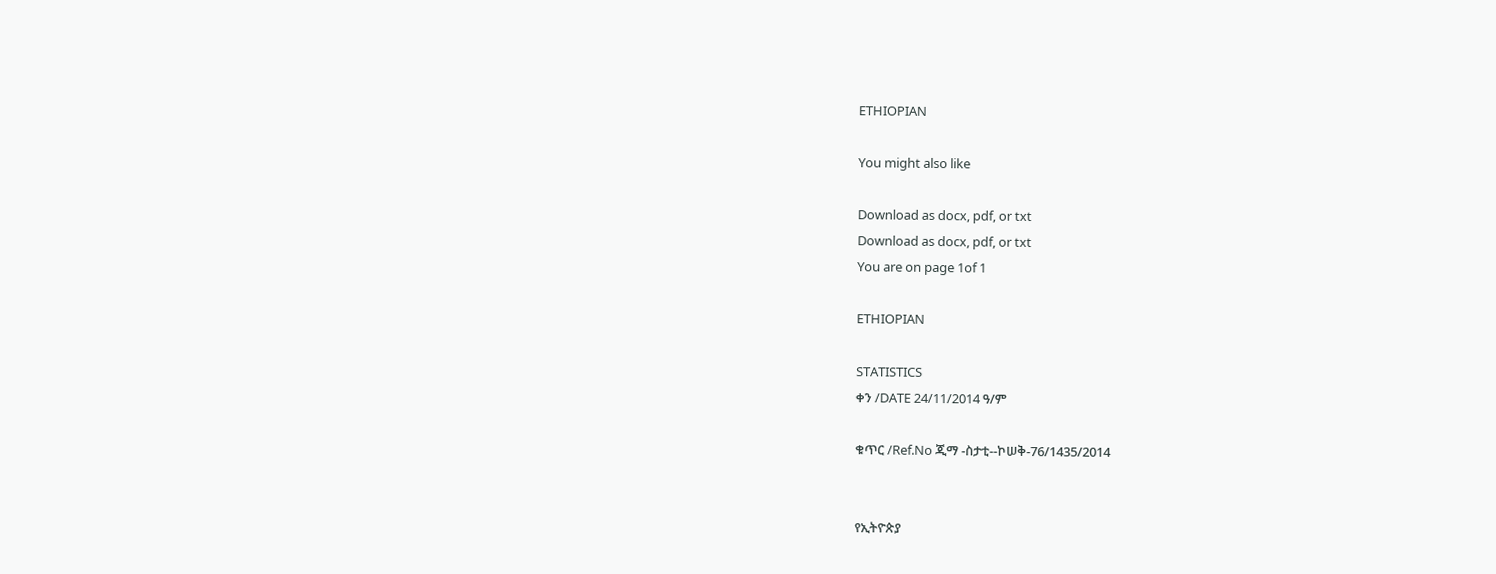ETHIOPIAN

You might also like

Download as docx, pdf, or txt
Download as docx, pdf, or txt
You are on page 1of 1

ETHIOPIAN

STATISTICS
ቀን /DATE 24/11/2014 ዓ/ም

ቁጥር /Ref.No ጂማ -ስታቲ--ኮሠቅ-76/1435/2014


የኢትዮጵያ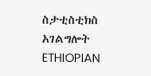ስታቲስቲክስ አገልግሎት
ETHIOPIAN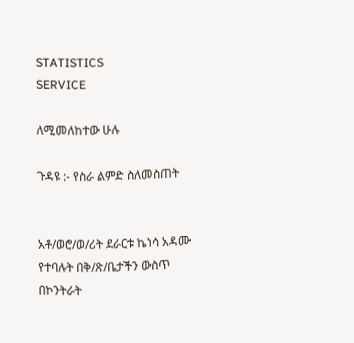STATISTICS
SERVICE

ለሚመለከተው ሁሉ

ጉዳዩ :- የስራ ልምድ ስለመስጠት


አቶ/ወሮ/ወ/ሪት ደራርቱ ኬነሳ አዳሙ የተባሉት በቅ/ጽ/ቤታችን ውስጥ በኮንትራት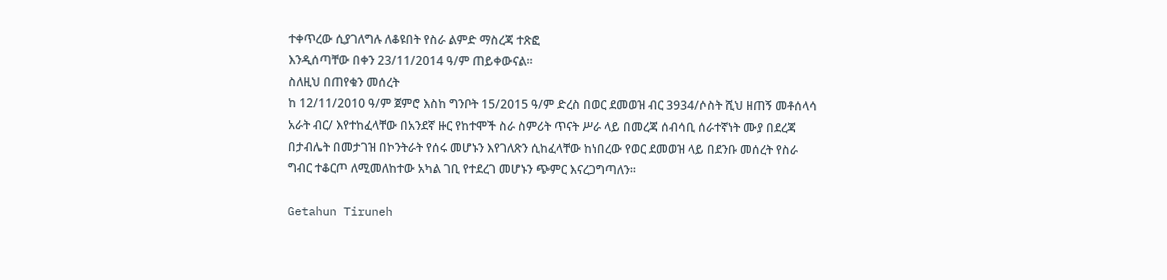ተቀጥረው ሲያገለግሉ ለቆዩበት የስራ ልምድ ማስረጃ ተጽፎ
እንዲሰጣቸው በቀን 23/11/2014 ዓ/ም ጠይቀውናል፡፡
ስለዚህ በጠየቁን መሰረት
ከ 12/11/2010 ዓ/ም ጀምሮ እስከ ግንቦት 15/2015 ዓ/ም ድረስ በወር ደመወዝ ብር 3934/ሶስት ሺህ ዘጠኝ መቶሰላሳ
አራት ብር/ እየተከፈላቸው በአንደኛ ዙር የከተሞች ስራ ስምሪት ጥናት ሥራ ላይ በመረጃ ሰብሳቢ ሰራተኛነት ሙያ በደረጃ
በታብሌት በመታገዝ በኮንትራት የሰሩ መሆኑን እየገለጽን ሲከፈላቸው ከነበረው የወር ደመወዝ ላይ በደንቡ መሰረት የስራ
ግብር ተቆርጦ ለሚመለከተው አካል ገቢ የተደረገ መሆኑን ጭምር እናረጋግጣለን፡፡

Getahun Tiruneh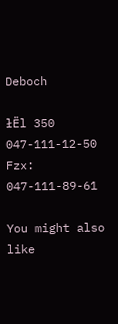Deboch

łËl 350
047-111-12-50 Fzx: 047-111-89-61

You might also like